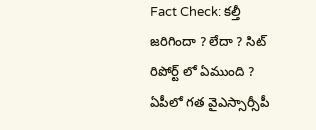Fact Check: కల్తీ జరిగిందా ? లేదా ? సిట్ రిపోర్ట్ లో ఏముంది ?
ఏపీలో గత వైఎస్సార్సీపీ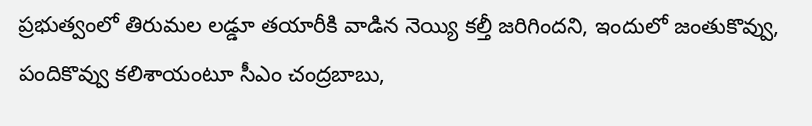ప్రభుత్వంలో తిరుమల లడ్డూ తయారీకి వాడిన నెయ్యి కల్తీ జరిగిందని, ఇందులో జంతుకొవ్వు, పందికొవ్వు కలిశాయంటూ సీఎం చంద్రబాబు,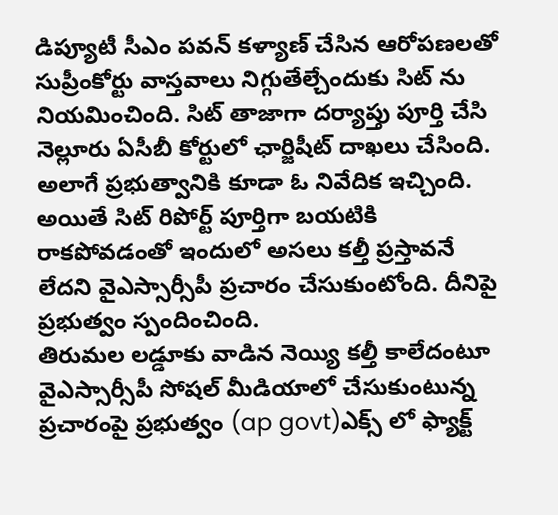డిప్యూటీ సీఎం పవన్ కళ్యాణ్ చేసిన ఆరోపణలతో సుప్రీంకోర్టు వాస్తవాలు నిగ్గుతేల్చేందుకు సిట్ ను నియమించింది. సిట్ తాజాగా దర్యాప్తు పూర్తి చేసి నెల్లూరు ఏసీబీ కోర్టులో ఛార్జిషీట్ దాఖలు చేసింది. అలాగే ప్రభుత్వానికి కూడా ఓ నివేదిక ఇచ్చింది. అయితే సిట్ రిపోర్ట్ పూర్తిగా బయటికి రాకపోవడంతో ఇందులో అసలు కల్తీ ప్రస్తావనే లేదని వైఎస్సార్సీపీ ప్రచారం చేసుకుంటోంది. దీనిపై ప్రభుత్వం స్పందించింది.
తిరుమల లడ్డూకు వాడిన నెయ్యి కల్తీ కాలేదంటూ వైఎస్సార్సీపీ సోషల్ మీడియాలో చేసుకుంటున్న ప్రచారంపై ప్రభుత్వం (ap govt)ఎక్స్ లో ఫ్యాక్ట్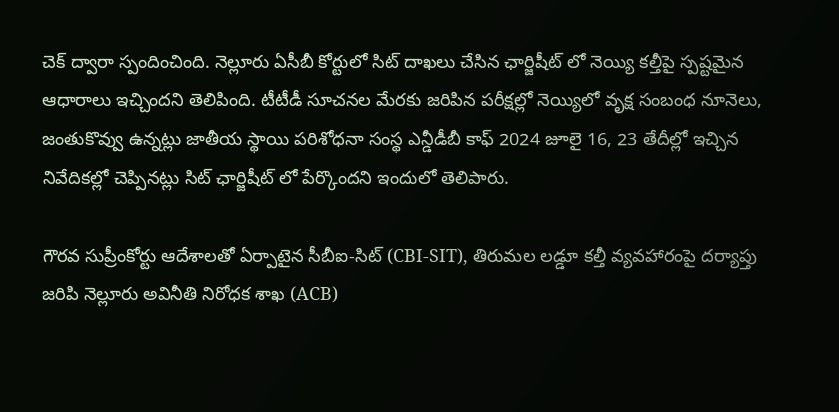చెక్ ద్వారా స్పందించింది. నెల్లూరు ఏసీబీ కోర్టులో సిట్ దాఖలు చేసిన ఛార్జిషీట్ లో నెయ్యి కల్తీపై స్పష్టమైన ఆధారాలు ఇచ్చిందని తెలిపింది. టీటీడీ సూచనల మేరకు జరిపిన పరీక్షల్లో నెయ్యిలో వృక్ష సంబంధ నూనెలు, జంతుకొవ్వు ఉన్నట్లు జాతీయ స్థాయి పరిశోధనా సంస్థ ఎన్డీడీబీ కాఫ్ 2024 జూలై 16, 23 తేదీల్లో ఇచ్చిన నివేదికల్లో చెప్పినట్లు సిట్ ఛార్జిషీట్ లో పేర్కొందని ఇందులో తెలిపారు.

గౌరవ సుప్రీంకోర్టు ఆదేశాలతో ఏర్పాటైన సీబీఐ-సిట్ (CBI-SIT), తిరుమల లడ్డూ కల్తీ వ్యవహారంపై దర్యాప్తు జరిపి నెల్లూరు అవినీతి నిరోధక శాఖ (ACB)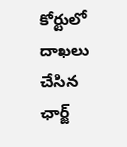కోర్టులో దాఖలు చేసిన ఛార్జ్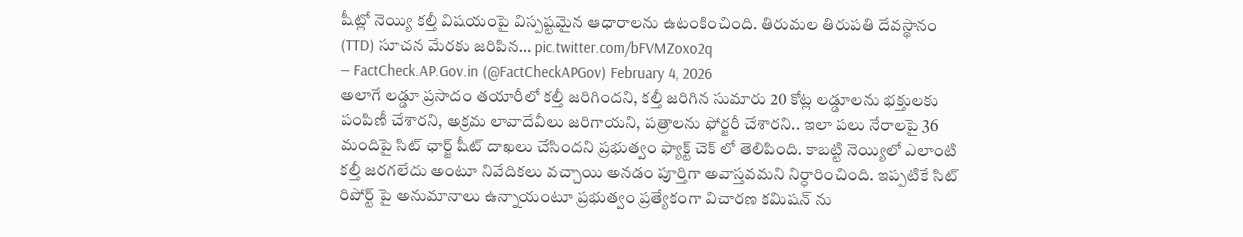షీట్లో నెయ్యి కల్తీ విషయంపై విస్పష్టమైన ఆధారాలను ఉటంకించింది. తిరుమల తిరుపతి దేవస్థానం (TTD) సూచన మేరకు జరిపిన… pic.twitter.com/bFVMZoxo2q
— FactCheck.AP.Gov.in (@FactCheckAPGov) February 4, 2026
అలాగే లడ్డూ ప్రసాదం తయారీలో కల్తీ జరిగిందని, కల్తీ జరిగిన సుమారు 20 కోట్ల లడ్డూలను భక్తులకు పంపిణీ చేశారని, అక్రమ లావాదేవీలు జరిగాయని, పత్రాలను ఫోర్జరీ చేశారని.. ఇలా పలు నేరాలపై 36 మందిపై సిట్ ఛార్జ్ షీట్ దాఖలు చేసిందని ప్రభుత్వం ఫ్యాక్ట్ చెక్ లో తెలిపింది. కాబట్టి నెయ్యిలో ఎలాంటి కల్తీ జరగలేదు అంటూ నివేదికలు వచ్చాయి అనడం పూర్తిగా అవాస్తవమని నిర్ధారించింది. ఇప్పటికే సిట్ రిపోర్ట్ పై అనుమానాలు ఉన్నాయంటూ ప్రభుత్వం ప్రత్యేకంగా విచారణ కమిషన్ ను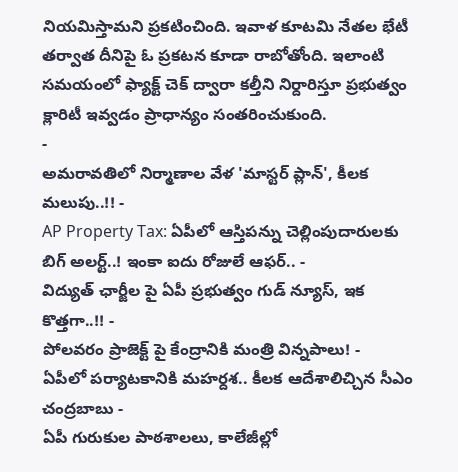నియమిస్తామని ప్రకటించింది. ఇవాళ కూటమి నేతల భేటీ తర్వాత దీనిపై ఓ ప్రకటన కూడా రాబోతోంది. ఇలాంటి సమయంలో ఫ్యాక్ట్ చెక్ ద్వారా కల్తీని నిర్దారిస్తూ ప్రభుత్వం క్లారిటీ ఇవ్వడం ప్రాధాన్యం సంతరించుకుంది.
-
అమరావతిలో నిర్మాణాల వేళ 'మాస్టర్ ప్లాన్', కీలక మలుపు..!! -
AP Property Tax: ఏపీలో ఆస్తిపన్ను చెల్లింపుదారులకు బిగ్ అలర్ట్..! ఇంకా ఐదు రోజులే ఆఫర్.. -
విద్యుత్ ఛార్జీల పై ఏపీ ప్రభుత్వం గుడ్ న్యూస్, ఇక కొత్తగా..!! -
పోలవరం ప్రాజెక్ట్ పై కేంద్రానికి మంత్రి విన్నపాలు! -
ఏపీలో పర్యాటకానికి మహర్దశ.. కీలక ఆదేశాలిచ్చిన సీఎం చంద్రబాబు -
ఏపీ గురుకుల పాఠశాలలు, కాలేజీల్లో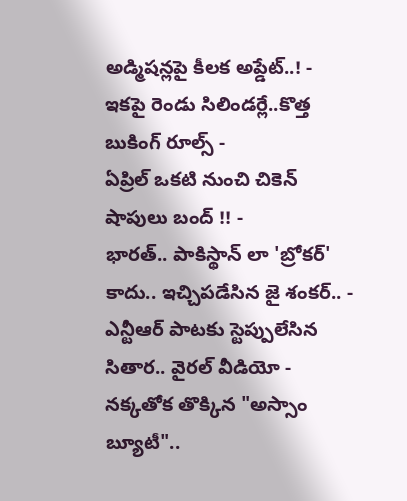అడ్మిషన్లపై కీలక అప్డేట్..! -
ఇకపై రెండు సిలిండర్లే..కొత్త బుకింగ్ రూల్స్ -
ఏప్రిల్ ఒకటి నుంచి చికెన్ షాపులు బంద్ !! -
భారత్.. పాకిస్థాన్ లా 'బ్రోకర్' కాదు.. ఇచ్చిపడేసిన జై శంకర్.. -
ఎన్టీఆర్ పాటకు స్టెప్పులేసిన సితార.. వైరల్ వీడియో -
నక్కతోక తొక్కిన "అస్సాం బ్యూటీ"..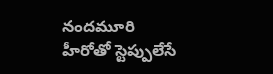నందమూరి హీరోతో స్టెప్పులేసే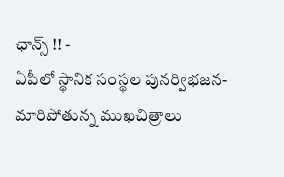ఛాన్స్ !! -
ఏపీలో స్థానిక సంస్థల పునర్విభజన- మారిపోతున్న ముఖచిత్రాలు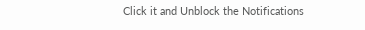Click it and Unblock the Notifications